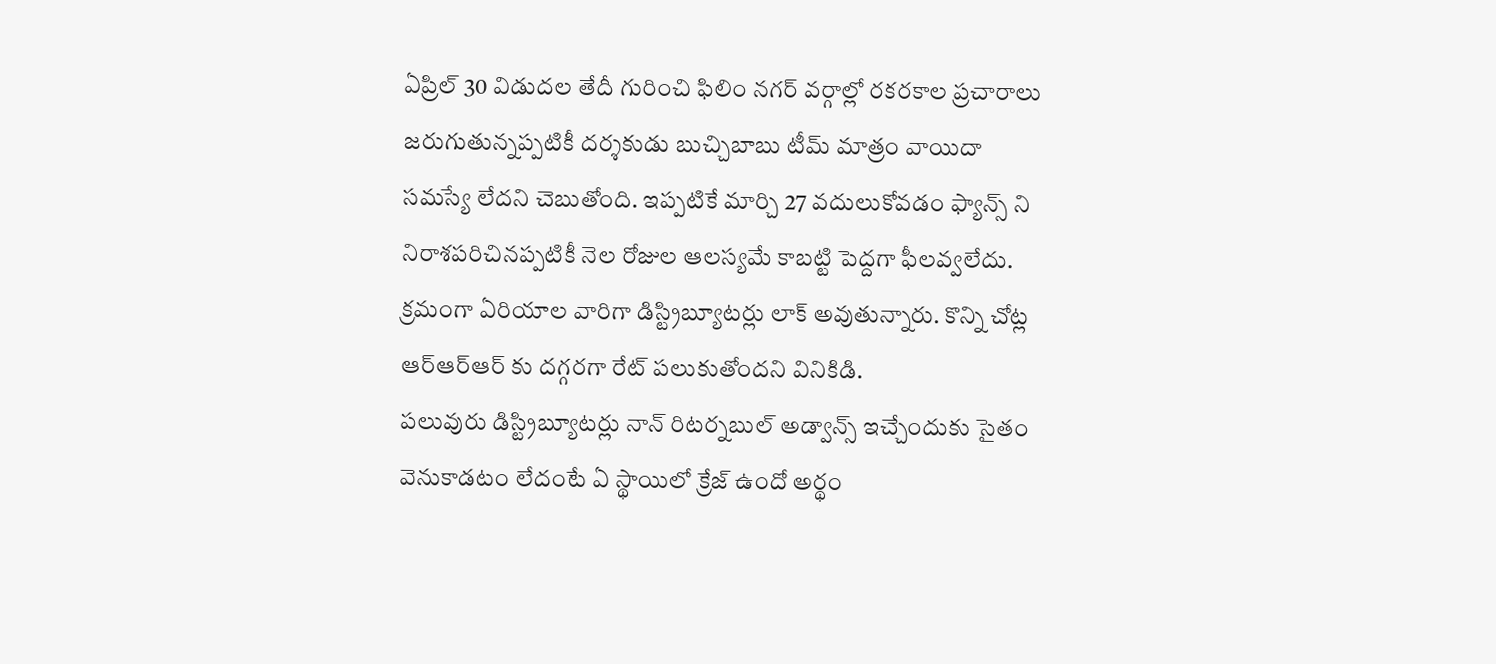ఏప్రిల్ 30 విడుదల తేదీ గురించి ఫిలిం నగర్ వర్గాల్లో రకరకాల ప్రచారాలు జరుగుతున్నప్పటికీ దర్శకుడు బుచ్చిబాబు టీమ్ మాత్రం వాయిదా సమస్యే లేదని చెబుతోంది. ఇప్పటికే మార్చి 27 వదులుకోవడం ఫ్యాన్స్ ని నిరాశపరిచినప్పటికీ నెల రోజుల ఆలస్యమే కాబట్టి పెద్దగా ఫీలవ్వలేదు. క్రమంగా ఏరియాల వారిగా డిస్ట్రిబ్యూటర్లు లాక్ అవుతున్నారు. కొన్ని చోట్ల ఆర్ఆర్ఆర్ కు దగ్గరగా రేట్ పలుకుతోందని వినికిడి.
పలువురు డిస్ట్రిబ్యూటర్లు నాన్ రిటర్నబుల్ అడ్వాన్స్ ఇచ్చేందుకు సైతం వెనుకాడటం లేదంటే ఏ స్థాయిలో క్రేజ్ ఉందో అర్థం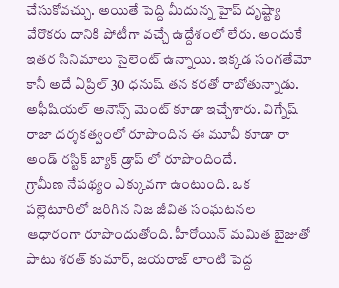చేసుకోవచ్చు. అయితే పెద్ది మీదున్న హైప్ దృష్ట్యా వేరొకరు దానికి పోటీగా వచ్చే ఉద్దేశంలో లేరు. అందుకే ఇతర సినిమాలు సైలెంట్ ఉన్నాయి. ఇక్కడ సంగతేమో కానీ అదే ఏప్రిల్ 30 ధనుష్ తన కరతో రాబోతున్నాడు. అఫీషియల్ అనౌన్స్ మెంట్ కూడా ఇచ్చేశారు. విగ్నేష్ రాజా దర్శకత్వంలో రూపొందిన ఈ మూవీ కూడా రా అండ్ రస్టిక్ బ్యాక్ డ్రాప్ లో రూపొందిందే.
గ్రామీణ నేపథ్యం ఎక్కువగా ఉంటుంది. ఒక పల్లెటూరిలో జరిగిన నిజ జీవిత సంఘటనల ఆధారంగా రూపొందుతోంది. హీరోయిన్ మమిత బైజుతో పాటు శరత్ కుమార్, జయరాజ్ లాంటి పెద్ద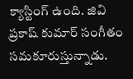క్యాస్టింగ్ ఉంది. జివి ప్రకాష్ కుమార్ సంగీతం సమకూరుస్తున్నాడు.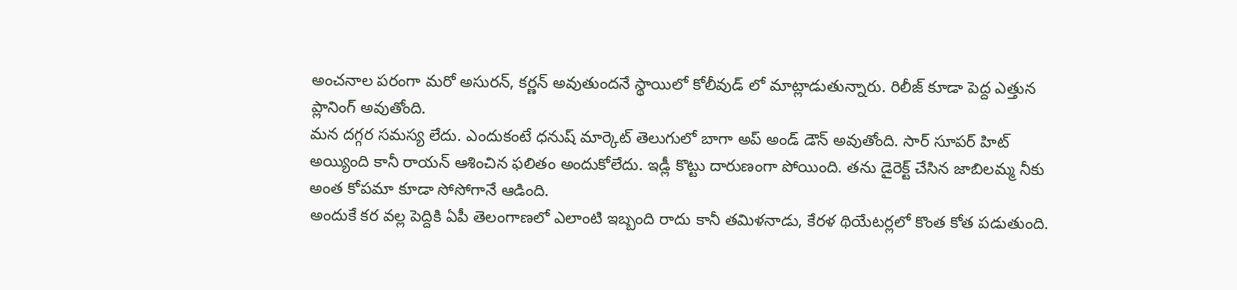అంచనాల పరంగా మరో అసురన్, కర్ణన్ అవుతుందనే స్థాయిలో కోలీవుడ్ లో మాట్లాడుతున్నారు. రిలీజ్ కూడా పెద్ద ఎత్తున ప్లానింగ్ అవుతోంది.
మన దగ్గర సమస్య లేదు. ఎందుకంటే ధనుష్ మార్కెట్ తెలుగులో బాగా అప్ అండ్ డౌన్ అవుతోంది. సార్ సూపర్ హిట్ అయ్యింది కానీ రాయన్ ఆశించిన ఫలితం అందుకోలేదు. ఇడ్లీ కొట్టు దారుణంగా పోయింది. తను డైరెక్ట్ చేసిన జాబిలమ్మ నీకు అంత కోపమా కూడా సోసోగానే ఆడింది.
అందుకే కర వల్ల పెద్దికి ఏపీ తెలంగాణలో ఎలాంటి ఇబ్బంది రాదు కానీ తమిళనాడు, కేరళ థియేటర్లలో కొంత కోత పడుతుంది.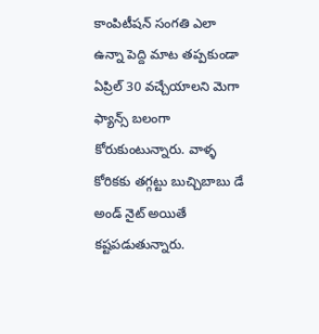కాంపిటీషన్ సంగతి ఎలా ఉన్నా పెద్ది మాట తప్పకుండా ఏప్రిల్ 30 వచ్చేయాలని మెగా ఫ్యాన్స్ బలంగా కోరుకుంటున్నారు. వాళ్ళ కోరికకు తగ్గట్టు బుచ్చిబాబు డే అండ్ నైట్ అయితే కష్టపడుతున్నారు.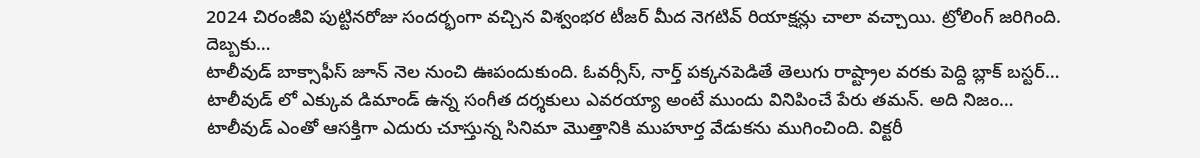2024 చిరంజీవి పుట్టినరోజు సందర్భంగా వచ్చిన విశ్వంభర టీజర్ మీద నెగటివ్ రియాక్షన్లు చాలా వచ్చాయి. ట్రోలింగ్ జరిగింది. దెబ్బకు…
టాలీవుడ్ బాక్సాఫీస్ జూన్ నెల నుంచి ఊపందుకుంది. ఓవర్సీస్, నార్త్ పక్కనపెడితే తెలుగు రాష్ట్రాల వరకు పెద్ది బ్లాక్ బస్టర్…
టాలీవుడ్ లో ఎక్కువ డిమాండ్ ఉన్న సంగీత దర్శకులు ఎవరయ్యా అంటే ముందు వినిపించే పేరు తమన్. అది నిజం…
టాలీవుడ్ ఎంతో ఆసక్తిగా ఎదురు చూస్తున్న సినిమా మొత్తానికి ముహూర్త వేడుకను ముగించింది. విక్టరీ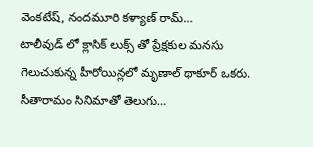వెంకటేష్, నందమూరి కళ్యాణ్ రామ్…
టాలీవుడ్ లో క్లాసిక్ లుక్స్ తో ప్రేక్షకుల మనసు గెలుచుకున్న హీరోయిన్లలో మృణాల్ థాకూర్ ఒకరు. సీతారామం సినిమాతో తెలుగు…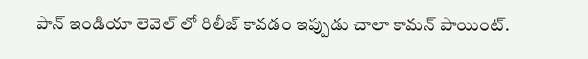పాన్ ఇండియా లెవెల్ లో రిలీజ్ కావడం ఇప్పుడు చాలా కామన్ పాయింట్.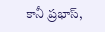కానీ ప్రభాస్,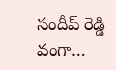సందీప్ రెడ్డి వంగా…